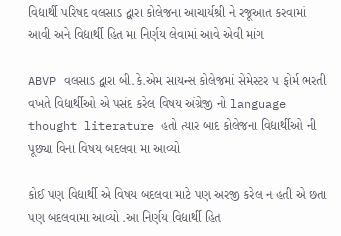વિદ્યાર્થી પરિષદ વલસાડ દ્વારા કોલેજના આચાર્યશ્રી ને રજૂઆત કરવામાં આવી અને વિદ્યાર્થી હિત મા નિર્ણય લેવામાં આવે એવી માંગ

ABVP વલસાડ દ્વારા બી.કે.એમ સાયન્સ કોલેજમાં સેમેસ્ટર ૫ ફોર્મ ભરતી વખતે વિદ્યાર્થીઓ એ પસંદ કરેલ વિષય અંગ્રેજી નો language thought literature હતો ત્યાર બાદ કોલેજના વિદ્યાર્થીઓ ની પૂછ્યા વિના વિષય બદલવા મા આવ્યો

કોઈ પણ વિદ્યાર્થી એ વિષય બદલવા માટે પણ અરજી કરેલ ન હતી એ છતા પણ બદલવામા આવ્યો .આ નિર્ણય વિદ્યાર્થી હિત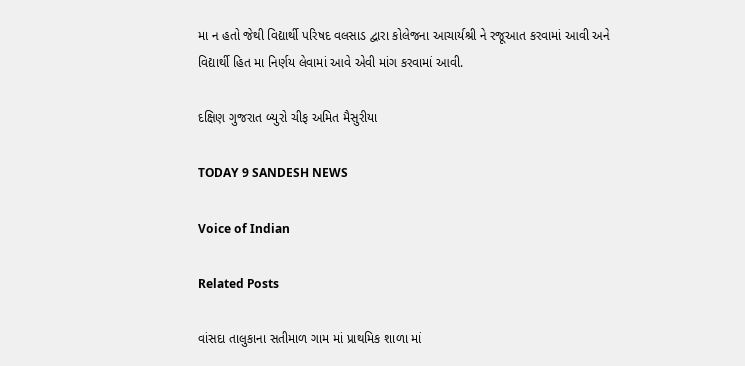મા ન હતો જેથી વિદ્યાર્થી પરિષદ વલસાડ દ્વારા કોલેજના આચાર્યશ્રી ને રજૂઆત કરવામાં આવી અને વિદ્યાર્થી હિત મા નિર્ણય લેવામાં આવે એવી માંગ કરવામાં આવી.

દક્ષિણ ગુજરાત બ્યુરો ચીફ અમિત મૈસુરીયા

TODAY 9 SANDESH NEWS

Voice of Indian

Related Posts

વાંસદા તાલુકાના સતીમાળ ગામ માં પ્રાથમિક શાળા માં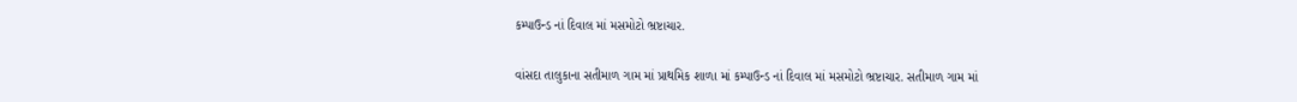કમ્પાઉન્ડ નાં દિવાલ માં મસમોટો ભ્રષ્ટાચાર.

વાંસદા તાલુકાના સતીમાળ ગામ માં પ્રાથમિક શાળા માં કમ્પાઉન્ડ નાં દિવાલ માં મસમોટો ભ્રષ્ટાચાર. સતીમાળ ગામ માં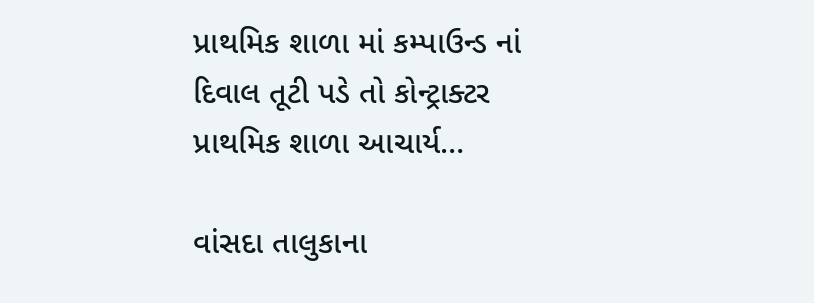પ્રાથમિક શાળા માં કમ્પાઉન્ડ નાં દિવાલ તૂટી પડે તો કોન્ટ્રાક્ટર પ્રાથમિક શાળા આચાર્ય…

વાંસદા તાલુકાના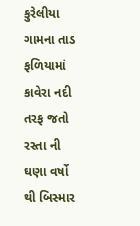કુરેલીયા ગામના તાડ ફળિયામાં કાવેરા નદી તરફ જતો રસ્તા ની ઘણા વર્ષો થી બિસ્માર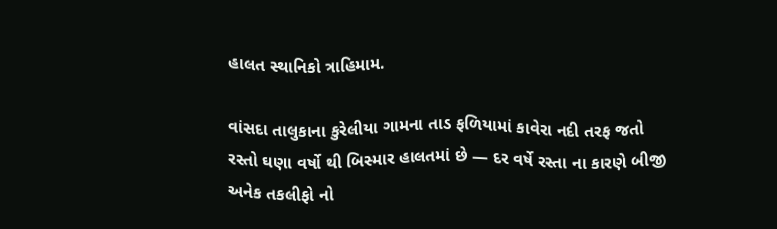હાલત સ્થાનિકો ત્રાહિમામ.

વાંસદા તાલુકાના કુરેલીયા ગામના તાડ ફળિયામાં કાવેરા નદી તરફ જતો રસ્તો ઘણા વર્ષો થી બિસ્માર હાલતમાં છે — દર વર્ષે રસ્તા ના કારણે બીજી અનેક તકલીફો નો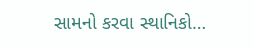સામનો કરવા સ્થાનિકો…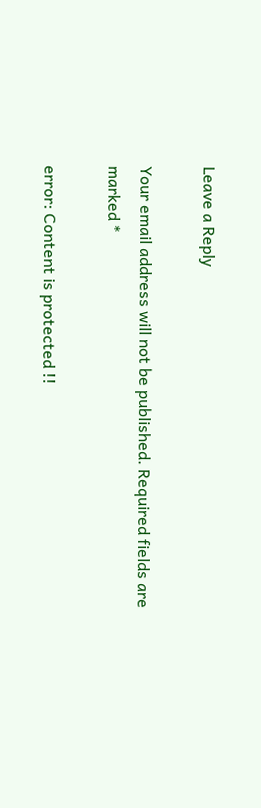Leave a Reply

Your email address will not be published. Required fields are marked *

error: Content is protected !!